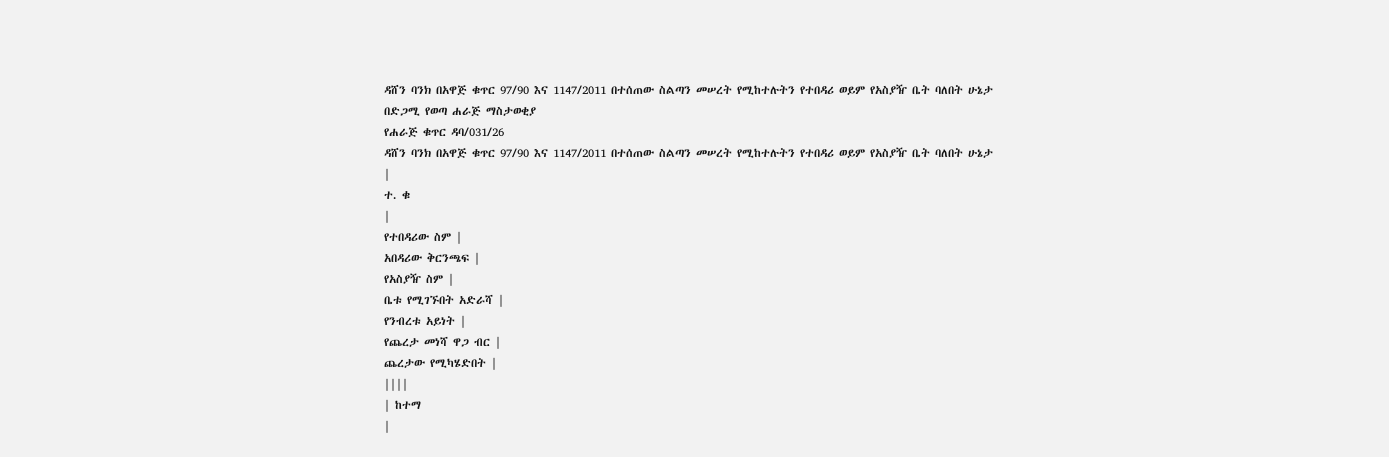ዳሸን ባንክ በአዋጅ ቁጥር 97/90 እና 1147/2011 በተሰጠው ስልጣን መሠረት የሚከተሉትን የተበዳሪ ወይም የአስያዥ ቤት ባለበት ሁኔታ
በድጋሚ የወጣ ሐራጅ ማስታወቂያ
የሐራጅ ቁጥር ዳባ/031/26
ዳሸን ባንክ በአዋጅ ቁጥር 97/90 እና 1147/2011 በተሰጠው ስልጣን መሠረት የሚከተሉትን የተበዳሪ ወይም የአስያዥ ቤት ባለበት ሁኔታ
|
ተ. ቁ
|
የተበዳሪው ስም |
አበዳሪው ቅርንጫፍ |
የአስያዥ ስም |
ቤቱ የሚገኙበት አድራሻ |
የንብረቱ አይነት |
የጨረታ መነሻ ዋጋ ብር |
ጨረታው የሚካሄድበት |
||||
| ከተማ
|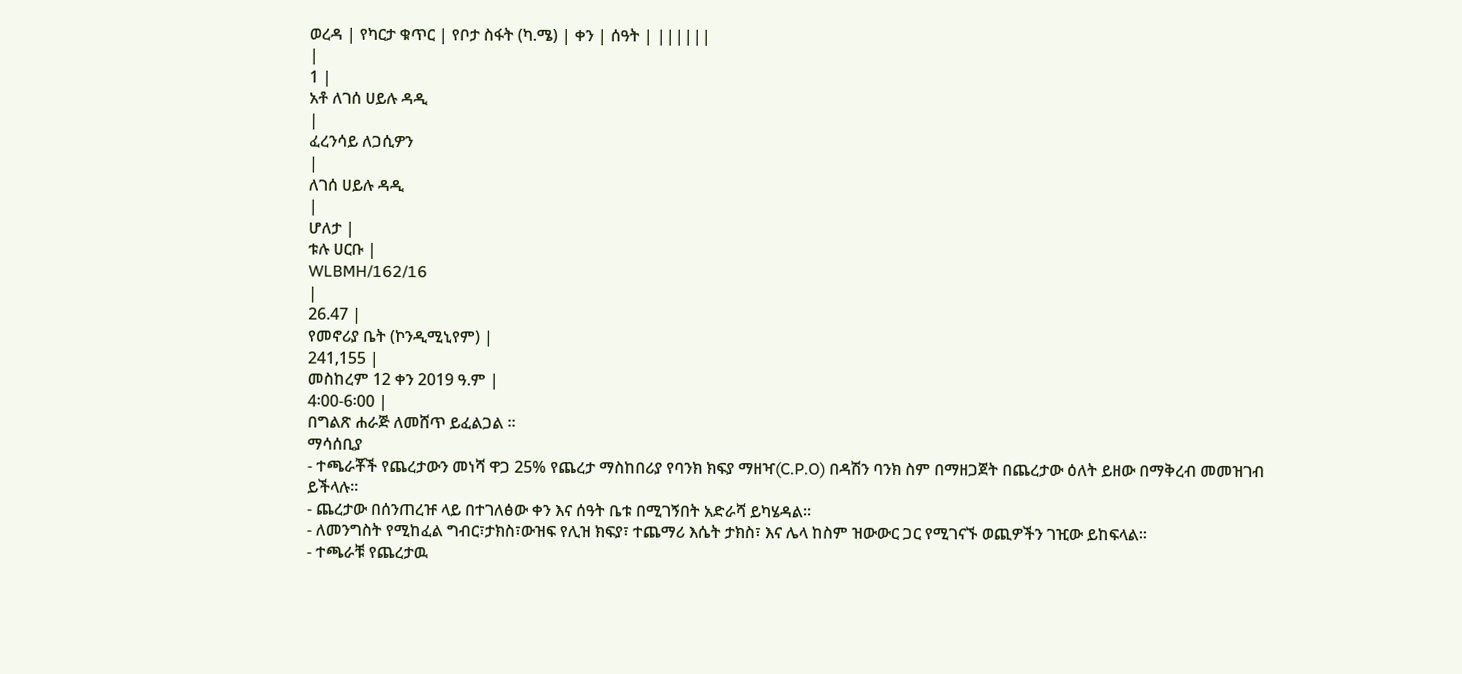ወረዳ | የካርታ ቁጥር | የቦታ ስፋት (ካ.ሜ) | ቀን | ሰዓት | ||||||
|
1 |
አቶ ለገሰ ሀይሉ ዳዲ
|
ፈረንሳይ ለጋሲዎን
|
ለገሰ ሀይሉ ዳዲ
|
ሆለታ |
ቱሉ ሀርቡ |
WLBMH/162/16
|
26.47 |
የመኖሪያ ቤት (ኮንዲሚኒየም) |
241,155 |
መስከረም 12 ቀን 2019 ዓ.ም |
4፡00-6፡00 |
በግልጽ ሐራጅ ለመሸጥ ይፈልጋል ፡፡
ማሳሰቢያ
- ተጫራቾች የጨረታውን መነሻ ዋጋ 25% የጨረታ ማስከበሪያ የባንክ ክፍያ ማዘዣ(C.P.O) በዳሽን ባንክ ስም በማዘጋጀት በጨረታው ዕለት ይዘው በማቅረብ መመዝገብ ይችላሉ፡፡
- ጨረታው በሰንጠረዡ ላይ በተገለፅው ቀን እና ሰዓት ቤቱ በሚገኝበት አድራሻ ይካሄዳል፡፡
- ለመንግስት የሚከፈል ግብር፣ታክስ፣ውዝፍ የሊዝ ክፍያ፣ ተጨማሪ እሴት ታክስ፣ እና ሌላ ከስም ዝውውር ጋር የሚገናኙ ወጪዎችን ገዢው ይከፍላል፡፡
- ተጫራቹ የጨረታዉ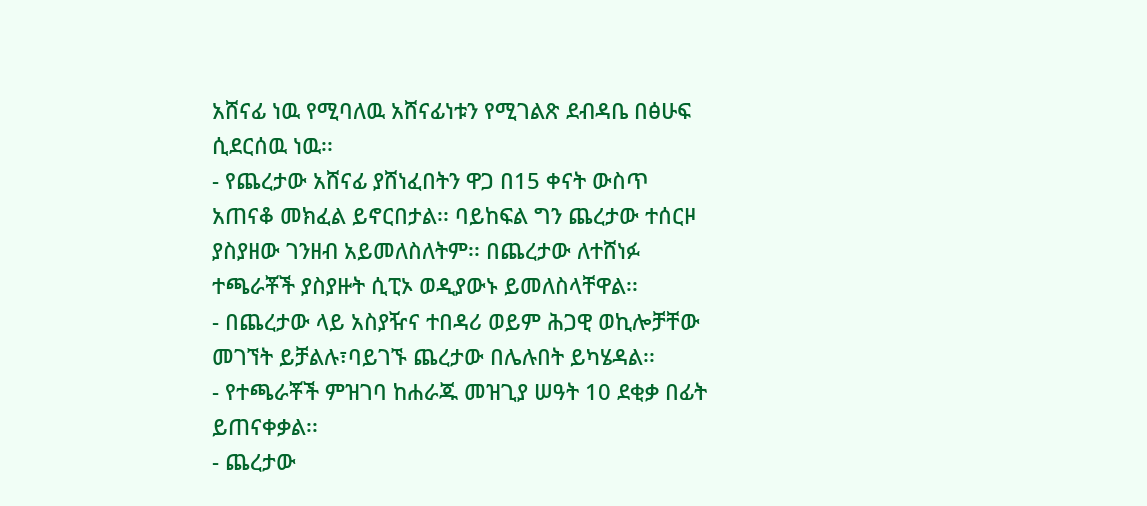አሸናፊ ነዉ የሚባለዉ አሸናፊነቱን የሚገልጽ ደብዳቤ በፅሁፍ ሲደርሰዉ ነዉ፡፡
- የጨረታው አሸናፊ ያሸነፈበትን ዋጋ በ15 ቀናት ውስጥ አጠናቆ መክፈል ይኖርበታል፡፡ ባይከፍል ግን ጨረታው ተሰርዞ ያስያዘው ገንዘብ አይመለስለትም፡፡ በጨረታው ለተሸነፉ ተጫራቾች ያስያዙት ሲፒኦ ወዲያውኑ ይመለስላቸዋል፡፡
- በጨረታው ላይ አስያዥና ተበዳሪ ወይም ሕጋዊ ወኪሎቻቸው መገኘት ይቻልሉ፣ባይገኙ ጨረታው በሌሉበት ይካሄዳል፡፡
- የተጫራቾች ምዝገባ ከሐራጁ መዝጊያ ሠዓት 10 ደቂቃ በፊት ይጠናቀቃል፡፡
- ጨረታው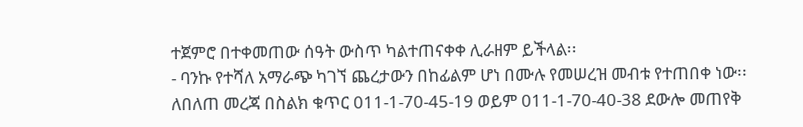ተጀምሮ በተቀመጠው ሰዓት ውስጥ ካልተጠናቀቀ ሊራዘም ይችላል፡፡
- ባንኩ የተሻለ አማራጭ ካገኘ ጨረታውን በከፊልም ሆነ በሙሉ የመሠረዝ መብቱ የተጠበቀ ነው፡፡
ለበለጠ መረጃ በስልክ ቁጥር 011-1-70-45-19 ወይም 011-1-70-40-38 ደውሎ መጠየቅ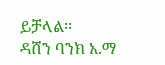ይቻላል፡፡
ዳሸን ባንክ አ.ማ